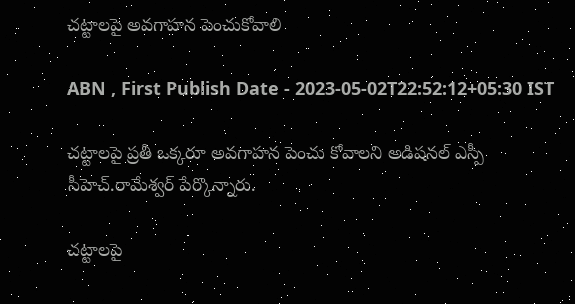చట్టాలపై అవగాహన పెంచుకోవాలి

ABN , First Publish Date - 2023-05-02T22:52:12+05:30 IST

చట్టాలపై ప్రతీ ఒక్కరూ అవగాహన పెంచు కోవాలని అడిషనల్‌ ఎస్పీ సీహెచ్‌.రామేశ్వర్‌ పేర్కొన్నారు.

చట్టాలపై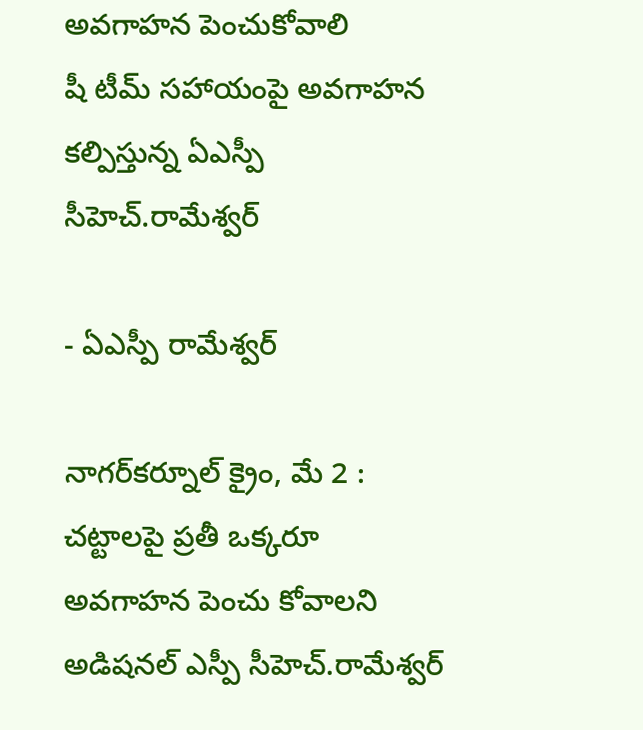అవగాహన పెంచుకోవాలి
షీ టీమ్‌ సహాయంపై అవగాహన కల్పిస్తున్న ఏఎస్పీ సీహెచ్‌.రామేశ్వర్‌

- ఏఎస్పీ రామేశ్వర్‌

నాగర్‌కర్నూల్‌ క్రైం, మే 2 : చట్టాలపై ప్రతీ ఒక్కరూ అవగాహన పెంచు కోవాలని అడిషనల్‌ ఎస్పీ సీహెచ్‌.రామేశ్వర్‌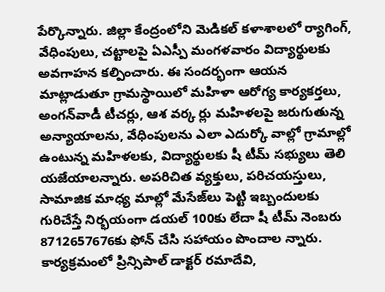పేర్కొన్నారు. జిల్లా కేంద్రంలోని మెడికల్‌ కళాశాలలో ర్యాగింగ్‌, వేధింపులు, చట్టాలపై ఏఎస్పీ మంగళవారం విద్యార్థులకు అవగాహన కల్పించారు. ఈ సందర్భంగా ఆయన మాట్లాడుతూ గ్రామస్థాయిలో మహిళా ఆరోగ్య కార్యకర్తలు, అంగన్‌వాడీ టీచర్లు, ఆశ వర్క ర్లు మహిళలపై జరుగుతున్న అన్యాయాలను, వేధింపులను ఎలా ఎదుర్కో వాల్లో గ్రామాల్లో ఉంటున్న మహిళలకు, విద్యార్థులకు షీ టీమ్‌ సభ్యులు తెలి యజేయాలన్నారు. అపరిచిత వ్యక్తులు, పరిచయస్తులు, సామాజిక మాధ్య మాల్లో మేసేజ్‌లు పెట్టి ఇబ్బందులకు గురిచేస్తే నిర్భయంగా డయల్‌ 100కు లేదా షీ టీమ్‌ నెంబరు 8712657676కు ఫోన్‌ చేసి సహాయం పొందాల న్నారు. కార్యక్రమంలో ప్రిన్సిపాల్‌ డాక్టర్‌ రమాదేవి,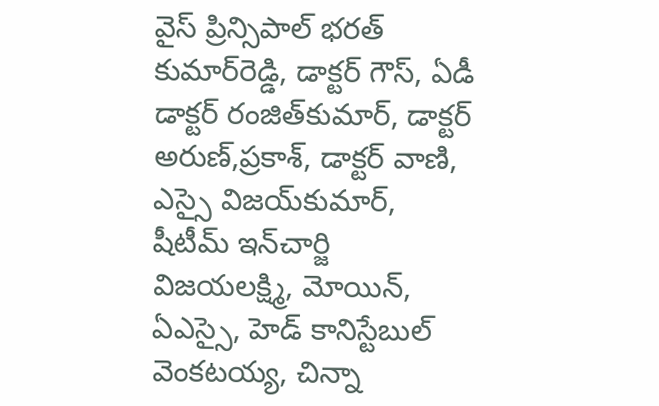వైస్‌ ప్రిన్సిపాల్‌ భరత్‌ కుమార్‌రెడ్డి, డాక్టర్‌ గౌస్‌, ఏడీ డాక్టర్‌ రంజిత్‌కుమార్‌, డాక్టర్‌ అరుణ్‌,ప్రకాశ్‌, డాక్టర్‌ వాణి, ఎస్సై విజయ్‌కుమార్‌, షీటీమ్‌ ఇన్‌చార్జి విజయలక్ష్మి, మోయిన్‌, ఏఎస్సై, హెడ్‌ కానిస్టేబుల్‌ వెంకటయ్య, చిన్నా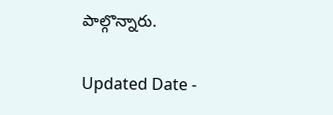పాల్గొన్నారు.

Updated Date -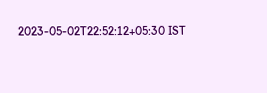2023-05-02T22:52:12+05:30 IST